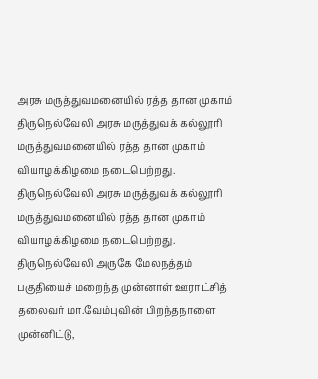அரசு மருத்துவமனையில் ரத்த தான முகாம்
திருநெல்வேலி அரசு மருத்துவக் கல்லூரி மருத்துவமனையில் ரத்த தான முகாம் வியாழக்கிழமை நடைபெற்றது.
திருநெல்வேலி அரசு மருத்துவக் கல்லூரி மருத்துவமனையில் ரத்த தான முகாம் வியாழக்கிழமை நடைபெற்றது.
திருநெல்வேலி அருகே மேலநத்தம் பகுதியைச் மறைந்த முன்னாள் ஊராட்சித் தலைவர் மா.வேம்புவின் பிறந்தநாளை முன்னிட்டு,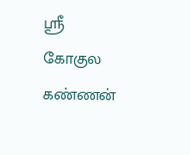ஸ்ரீ கோகுல கண்ணன்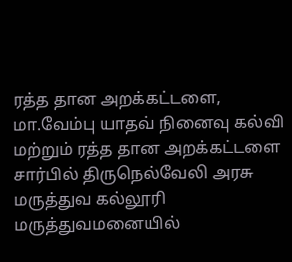ரத்த தான அறக்கட்டளை, மா.வேம்பு யாதவ் நினைவு கல்வி மற்றும் ரத்த தான அறக்கட்டளை சார்பில் திருநெல்வேலி அரசு மருத்துவ கல்லூரி மருத்துவமனையில்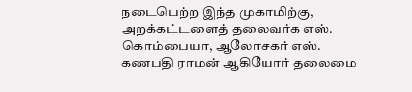நடைபெற்ற இந்த முகாமிற்கு, அறக்கட்டளைத் தலைவர்க எஸ். கொம்பையா, ஆலோசகர் எஸ். கணபதி ராமன் ஆகியோர் தலைமை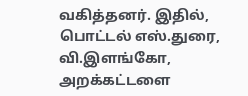வகித்தனர். இதில், பொட்டல் எஸ்.துரை, வி.இளங்கோ, அறக்கட்டளை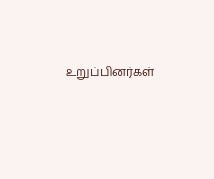உறுப்பினர்கள்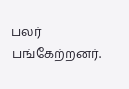பலர் பங்கேற்றனர்.